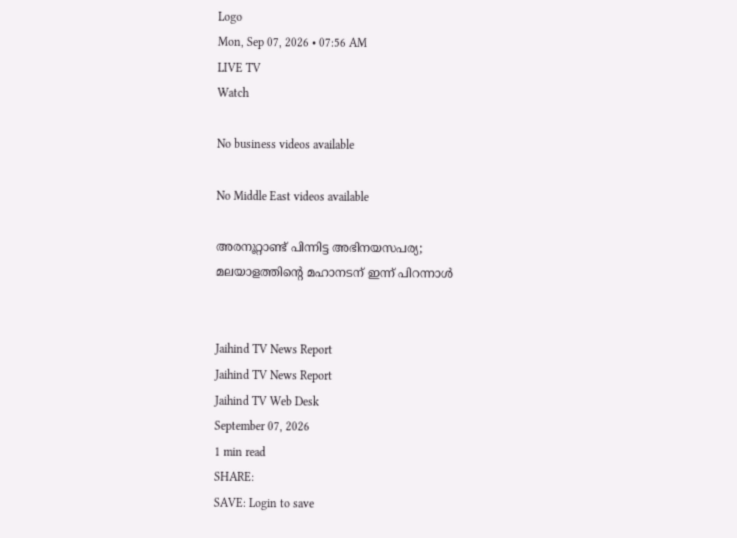Logo
Mon, Sep 07, 2026 • 07:56 AM
LIVE TV
Watch

No business videos available

No Middle East videos available

അരനൂറ്റാണ്ട് പിന്നിട്ട അഭിനയസപര്യ; മലയാളത്തിന്റെ മഹാനടന് ഇന്ന് പിറന്നാൾ


Jaihind TV News Report
Jaihind TV News Report
Jaihind TV Web Desk
September 07, 2026
1 min read
SHARE:
SAVE: Login to save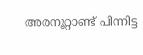അരനൂറ്റാണ്ട് പിന്നിട്ട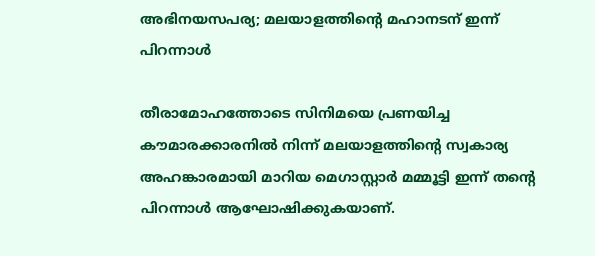അഭിനയസപര്യ; മലയാളത്തിന്റെ മഹാനടന് ഇന്ന് പിറന്നാൾ

തീരാമോഹത്തോടെ സിനിമയെ പ്രണയിച്ച കൗമാരക്കാരനില്‍ നിന്ന് മലയാളത്തിന്റെ സ്വകാര്യ അഹങ്കാരമായി മാറിയ മെഗാസ്റ്റാര്‍ മമ്മൂട്ടി ഇന്ന് തന്റെ പിറന്നാള്‍ ആഘോഷിക്കുകയാണ്.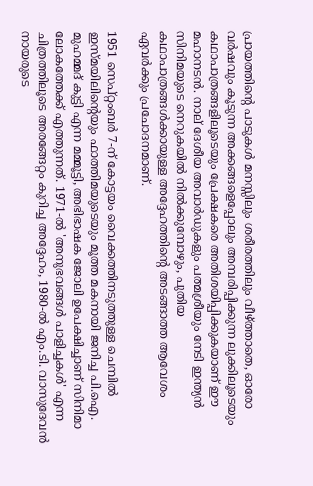പ്രായത്തിന്റെ പാടുകള്‍ മനസ്സിലും ശരീരത്തിലും വീഴ്ത്താതെ, ഓരോ വര്‍ഷവും കൂടുന്ന അക്കങ്ങളെപ്പോലും അമ്പരിപ്പിക്കുന്ന ലുക്കിലൂടെയും കഥാപാത്രങ്ങളിലൂടെയും പ്രേക്ഷകരെ അതിശയിപ്പിക്കുകയാണ് ഈ മഹാനടന്‍. നാല് ദേശീയ അവാര്‍ഡുകളും പത്മശ്രീയും നേടി ഇന്ത്യന്‍ സിനിമയുടെ നെറുകയില്‍ നില്‍ക്കുമ്പോഴും, പുതിയ കഥാപാത്രങ്ങള്‍ക്കായുള്ള അദ്ദേഹത്തിന്റെ അടങ്ങാത്ത ആവേശം ഏവര്‍ക്കും പ്രചോദനമാണ്.

1951 സെപ്റ്റംബര്‍ 7-ന് കോട്ടയം വൈക്കത്തിനടുത്തുള്ള ചെമ്പില്‍ ഇസ്മയിലിന്റെയും ഫാത്തിമയുടെയും മൂത്ത മകനായി ജനിച്ച പി.ഐ. മുഹമ്മദ് കുട്ടി എന്ന മമ്മൂട്ടി, അഭിഭാഷക ജോലി ഉപേക്ഷിച്ചാണ് സിനിമാ ലോകത്തേക്ക് എത്തുന്നത്. 1971-ല്‍ 'അനുഭവങ്ങള്‍ പാളിച്ചകള്‍' എന്ന ചിത്രത്തിലൂടെ അരങ്ങേറ്റം കുറിച്ച അദ്ദേഹം, 1980-ല്‍ എം.ടി. വാസുദേവന്‍ നായരുടെ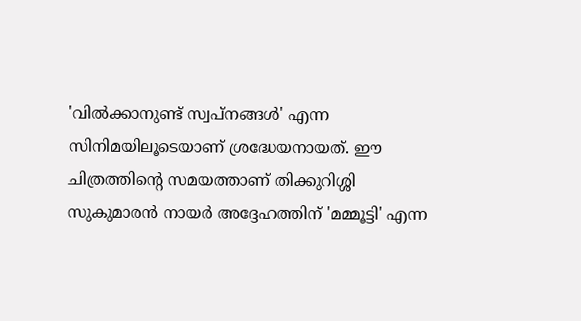'വില്‍ക്കാനുണ്ട് സ്വപ്നങ്ങള്‍' എന്ന സിനിമയിലൂടെയാണ് ശ്രദ്ധേയനായത്. ഈ ചിത്രത്തിന്റെ സമയത്താണ് തിക്കുറിശ്ശി സുകുമാരന്‍ നായര്‍ അദ്ദേഹത്തിന് 'മമ്മൂട്ടി' എന്ന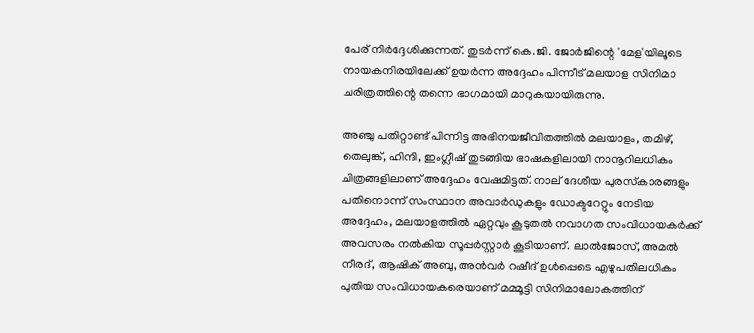പേര് നിര്‍ദ്ദേശിക്കുന്നത്. തുടര്‍ന്ന് കെ.ജി. ജോര്‍ജിന്റെ 'മേള'യിലൂടെ നായകനിരയിലേക്ക് ഉയര്‍ന്ന അദ്ദേഹം പിന്നീട് മലയാള സിനിമാ ചരിത്രത്തിന്റെ തന്നെ ഭാഗമായി മാറുകയായിരുന്നു.

അഞ്ചു പതിറ്റാണ്ട് പിന്നിട്ട അഭിനയജീവിതത്തില്‍ മലയാളം, തമിഴ്, തെലുങ്ക്, ഹിന്ദി, ഇംഗ്ലീഷ് തുടങ്ങിയ ഭാഷകളിലായി നാനൂറിലധികം ചിത്രങ്ങളിലാണ് അദ്ദേഹം വേഷമിട്ടത്. നാല് ദേശീയ പുരസ്‌കാരങ്ങളും പതിനൊന്ന് സംസ്ഥാന അവാര്‍ഡുകളും ഡോക്ടറേറ്റും നേടിയ അദ്ദേഹം, മലയാളത്തില്‍ ഏറ്റവും കൂടുതല്‍ നവാഗത സംവിധായകര്‍ക്ക് അവസരം നല്‍കിയ സൂപ്പര്‍സ്റ്റാര്‍ കൂടിയാണ്. ലാല്‍ജോസ്, അമല്‍ നീരദ്, ആഷിക് അബു, അന്‍വര്‍ റഷീദ് ഉള്‍പ്പെടെ എഴുപതിലധികം പുതിയ സംവിധായകരെയാണ് മമ്മൂട്ടി സിനിമാലോകത്തിന്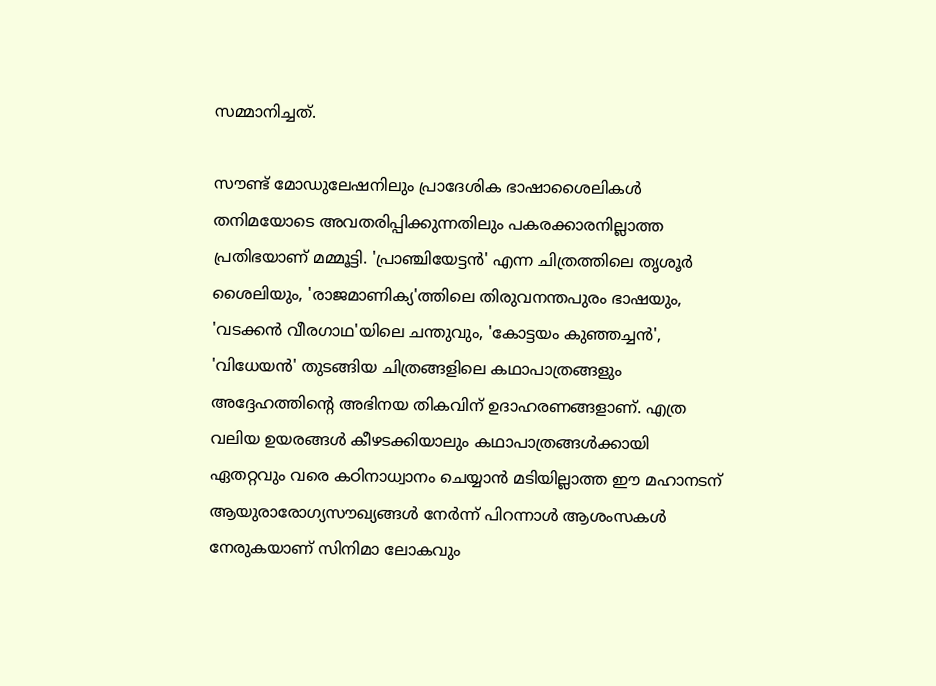സമ്മാനിച്ചത്.

സൗണ്ട് മോഡുലേഷനിലും പ്രാദേശിക ഭാഷാശൈലികള്‍ തനിമയോടെ അവതരിപ്പിക്കുന്നതിലും പകരക്കാരനില്ലാത്ത പ്രതിഭയാണ് മമ്മൂട്ടി. 'പ്രാഞ്ചിയേട്ടന്‍' എന്ന ചിത്രത്തിലെ തൃശൂര്‍ ശൈലിയും, 'രാജമാണിക്യ'ത്തിലെ തിരുവനന്തപുരം ഭാഷയും, 'വടക്കന്‍ വീരഗാഥ'യിലെ ചന്തുവും, 'കോട്ടയം കുഞ്ഞച്ചന്‍', 'വിധേയന്‍' തുടങ്ങിയ ചിത്രങ്ങളിലെ കഥാപാത്രങ്ങളും അദ്ദേഹത്തിന്റെ അഭിനയ തികവിന് ഉദാഹരണങ്ങളാണ്. എത്ര വലിയ ഉയരങ്ങള്‍ കീഴടക്കിയാലും കഥാപാത്രങ്ങള്‍ക്കായി ഏതറ്റവും വരെ കഠിനാധ്വാനം ചെയ്യാന്‍ മടിയില്ലാത്ത ഈ മഹാനടന് ആയുരാരോഗ്യസൗഖ്യങ്ങള്‍ നേര്‍ന്ന് പിറന്നാള്‍ ആശംസകള്‍ നേരുകയാണ് സിനിമാ ലോകവും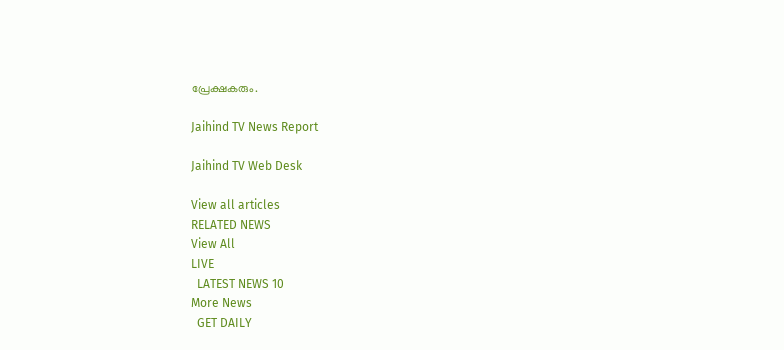പ്രേക്ഷകരും.

Jaihind TV News Report

Jaihind TV Web Desk

View all articles
RELATED NEWS
View All
LIVE
  LATEST NEWS 10
More News
  GET DAILY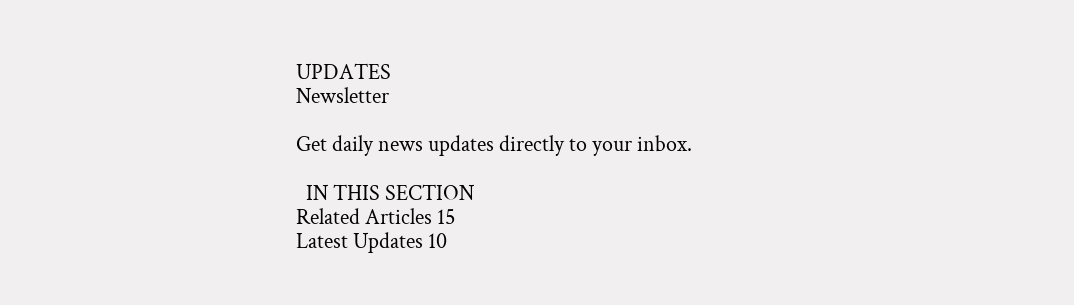UPDATES
Newsletter

Get daily news updates directly to your inbox.

  IN THIS SECTION
Related Articles 15
Latest Updates 10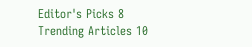Editor's Picks 8
Trending Articles 10